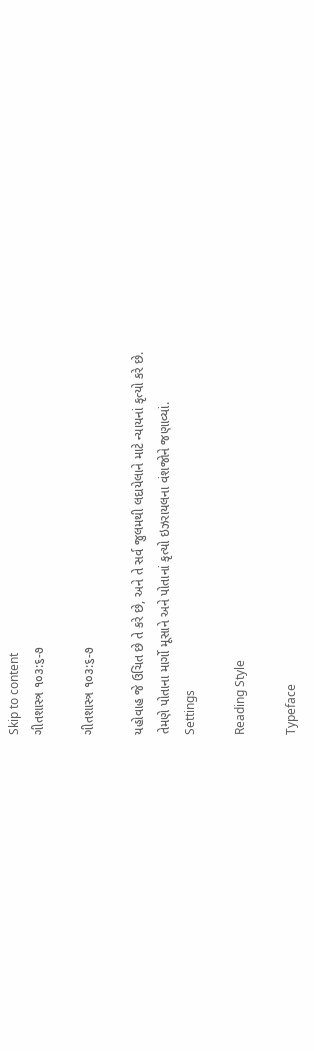Skip to content
ગીતશાસ્ત્ર ૧૦૩:૬-૭

ગીતશાસ્ત્ર ૧૦૩:૬-૭

યહોવાહ જે ઉચિત છે તે કરે છે, અને તે સર્વ જુલમથી લદાયેલાને માટે ન્યાયનાં કૃત્યો કરે છે.
તેમણે પોતાના માર્ગો મૂસાને અને પોતાનાં કૃત્યો ઇઝરાયલના વંશજોને જણાવ્યાં.
Settings

Reading Style

Typeface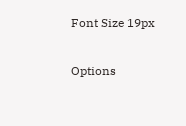Font Size 19px

Options